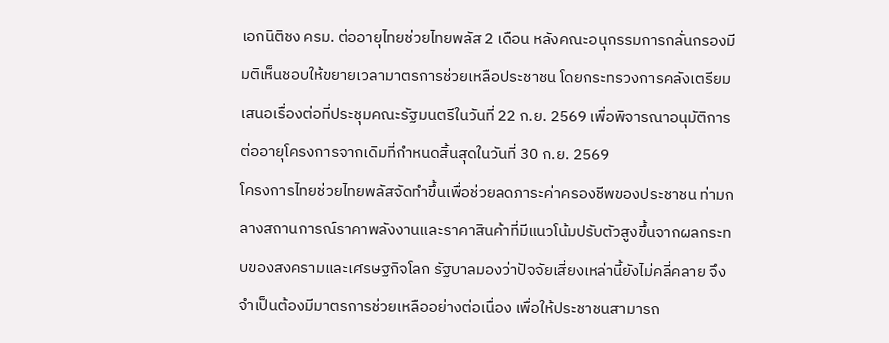เอกนิติชง ครม. ต่ออายุไทยช่วยไทยพลัส 2 เดือน หลังคณะอนุกรรมการกลั่นกรองมีมติเห็นชอบให้ขยายเวลามาตรการช่วยเหลือประชาชน โดยกระทรวงการคลังเตรียมเสนอเรื่องต่อที่ประชุมคณะรัฐมนตรีในวันที่ 22 ก.ย. 2569 เพื่อพิจารณาอนุมัติการต่ออายุโครงการจากเดิมที่กำหนดสิ้นสุดในวันที่ 30 ก.ย. 2569
โครงการไทยช่วยไทยพลัสจัดทำขึ้นเพื่อช่วยลดภาระค่าครองชีพของประชาชน ท่ามกลางสถานการณ์ราคาพลังงานและราคาสินค้าที่มีแนวโน้มปรับตัวสูงขึ้นจากผลกระทบของสงครามและเศรษฐกิจโลก รัฐบาลมองว่าปัจจัยเสี่ยงเหล่านี้ยังไม่คลี่คลาย จึงจำเป็นต้องมีมาตรการช่วยเหลืออย่างต่อเนื่อง เพื่อให้ประชาชนสามารถ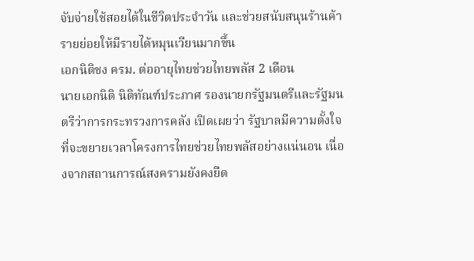จับจ่ายใช้สอยได้ในชีวิตประจำวัน และช่วยสนับสนุนร้านค้ารายย่อยให้มีรายได้หมุนเวียนมากขึ้น
เอกนิติชง ครม. ต่ออายุไทยช่วยไทยพลัส 2 เดือน
นายเอกนิติ นิติทัณฑ์ประภาศ รองนายกรัฐมนตรีและรัฐมนตรีว่าการกระทรวงการคลัง เปิดเผยว่า รัฐบาลมีความตั้งใจที่จะขยายเวลาโครงการไทยช่วยไทยพลัสอย่างแน่นอน เนื่องจากสถานการณ์สงครามยังคงยืด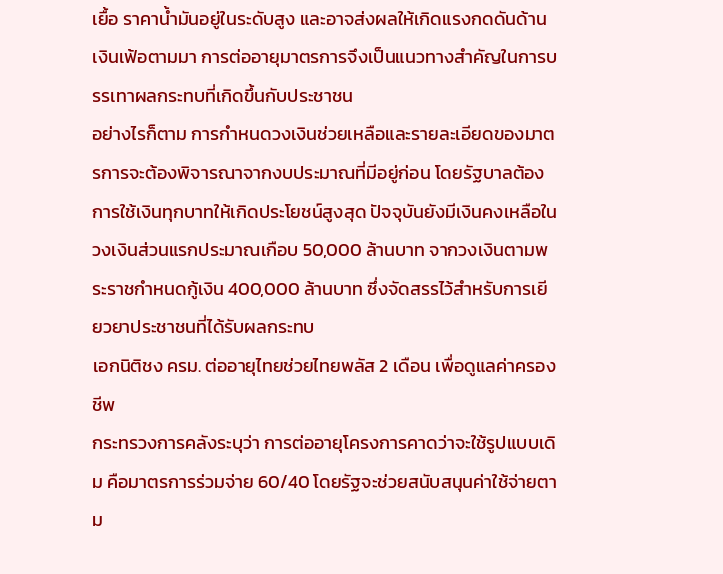เยื้อ ราคาน้ำมันอยู่ในระดับสูง และอาจส่งผลให้เกิดแรงกดดันด้านเงินเฟ้อตามมา การต่ออายุมาตรการจึงเป็นแนวทางสำคัญในการบรรเทาผลกระทบที่เกิดขึ้นกับประชาชน
อย่างไรก็ตาม การกำหนดวงเงินช่วยเหลือและรายละเอียดของมาตรการจะต้องพิจารณาจากงบประมาณที่มีอยู่ก่อน โดยรัฐบาลต้องการใช้เงินทุกบาทให้เกิดประโยชน์สูงสุด ปัจจุบันยังมีเงินคงเหลือในวงเงินส่วนแรกประมาณเกือบ 50,000 ล้านบาท จากวงเงินตามพระราชกำหนดกู้เงิน 400,000 ล้านบาท ซึ่งจัดสรรไว้สำหรับการเยียวยาประชาชนที่ได้รับผลกระทบ
เอกนิติชง ครม. ต่ออายุไทยช่วยไทยพลัส 2 เดือน เพื่อดูแลค่าครองชีพ
กระทรวงการคลังระบุว่า การต่ออายุโครงการคาดว่าจะใช้รูปแบบเดิม คือมาตรการร่วมจ่าย 60/40 โดยรัฐจะช่วยสนับสนุนค่าใช้จ่ายตาม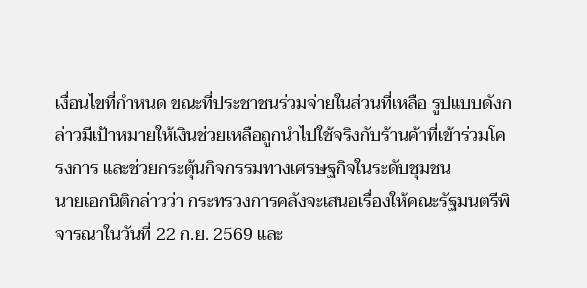เงื่อนไขที่กำหนด ขณะที่ประชาชนร่วมจ่ายในส่วนที่เหลือ รูปแบบดังกล่าวมีเป้าหมายให้เงินช่วยเหลือถูกนำไปใช้จริงกับร้านค้าที่เข้าร่วมโครงการ และช่วยกระตุ้นกิจกรรมทางเศรษฐกิจในระดับชุมชน
นายเอกนิติกล่าวว่า กระทรวงการคลังจะเสนอเรื่องให้คณะรัฐมนตรีพิจารณาในวันที่ 22 ก.ย. 2569 และ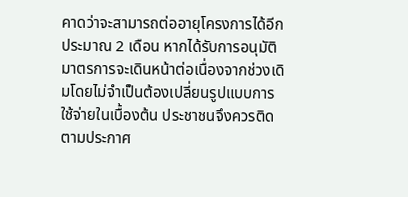คาดว่าจะสามารถต่ออายุโครงการได้อีกประมาณ 2 เดือน หากได้รับการอนุมัติ มาตรการจะเดินหน้าต่อเนื่องจากช่วงเดิมโดยไม่จำเป็นต้องเปลี่ยนรูปแบบการใช้จ่ายในเบื้องต้น ประชาชนจึงควรติดตามประกาศ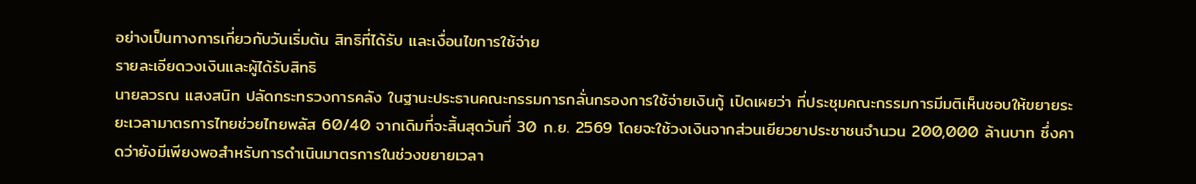อย่างเป็นทางการเกี่ยวกับวันเริ่มต้น สิทธิที่ได้รับ และเงื่อนไขการใช้จ่าย
รายละเอียดวงเงินและผู้ได้รับสิทธิ
นายลวรณ แสงสนิท ปลัดกระทรวงการคลัง ในฐานะประธานคณะกรรมการกลั่นกรองการใช้จ่ายเงินกู้ เปิดเผยว่า ที่ประชุมคณะกรรมการมีมติเห็นชอบให้ขยายระยะเวลามาตรการไทยช่วยไทยพลัส 60/40 จากเดิมที่จะสิ้นสุดวันที่ 30 ก.ย. 2569 โดยจะใช้วงเงินจากส่วนเยียวยาประชาชนจำนวน 200,000 ล้านบาท ซึ่งคาดว่ายังมีเพียงพอสำหรับการดำเนินมาตรการในช่วงขยายเวลา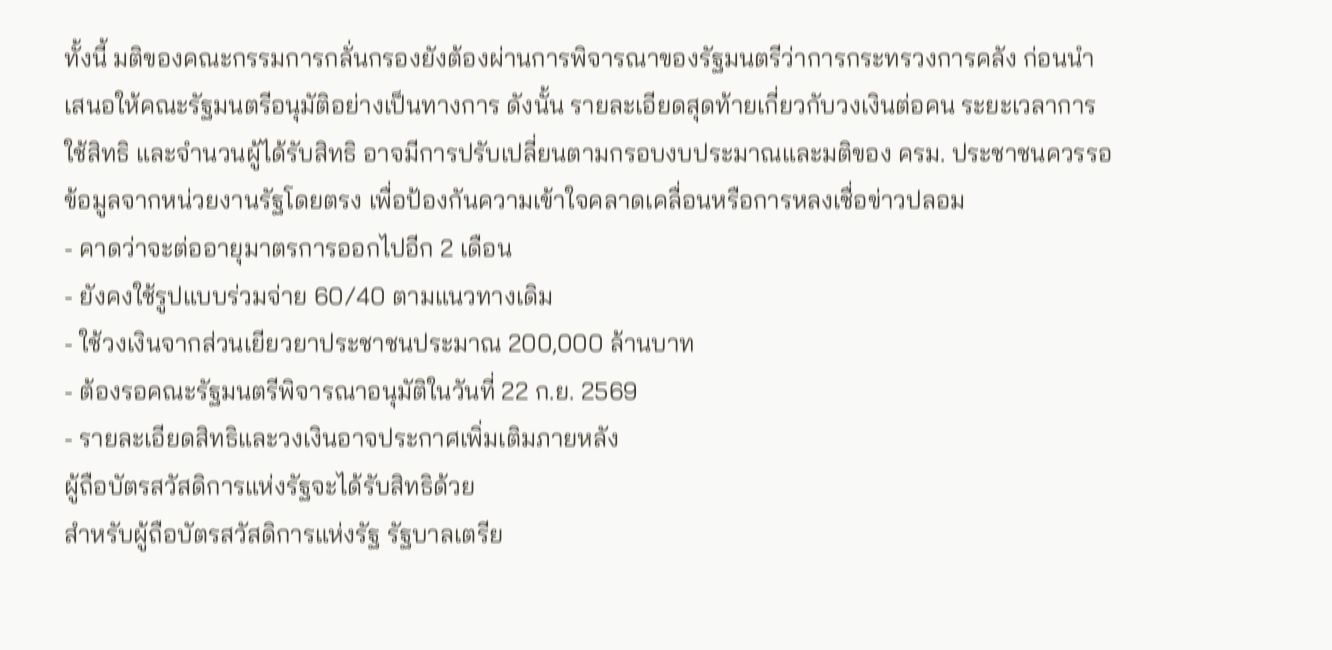ทั้งนี้ มติของคณะกรรมการกลั่นกรองยังต้องผ่านการพิจารณาของรัฐมนตรีว่าการกระทรวงการคลัง ก่อนนำเสนอให้คณะรัฐมนตรีอนุมัติอย่างเป็นทางการ ดังนั้น รายละเอียดสุดท้ายเกี่ยวกับวงเงินต่อคน ระยะเวลาการใช้สิทธิ และจำนวนผู้ได้รับสิทธิ อาจมีการปรับเปลี่ยนตามกรอบงบประมาณและมติของ ครม. ประชาชนควรรอข้อมูลจากหน่วยงานรัฐโดยตรง เพื่อป้องกันความเข้าใจคลาดเคลื่อนหรือการหลงเชื่อข่าวปลอม
- คาดว่าจะต่ออายุมาตรการออกไปอีก 2 เดือน
- ยังคงใช้รูปแบบร่วมจ่าย 60/40 ตามแนวทางเดิม
- ใช้วงเงินจากส่วนเยียวยาประชาชนประมาณ 200,000 ล้านบาท
- ต้องรอคณะรัฐมนตรีพิจารณาอนุมัติในวันที่ 22 ก.ย. 2569
- รายละเอียดสิทธิและวงเงินอาจประกาศเพิ่มเติมภายหลัง
ผู้ถือบัตรสวัสดิการแห่งรัฐจะได้รับสิทธิด้วย
สำหรับผู้ถือบัตรสวัสดิการแห่งรัฐ รัฐบาลเตรีย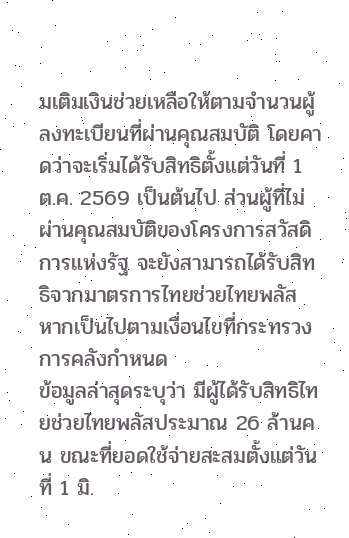มเติมเงินช่วยเหลือให้ตามจำนวนผู้ลงทะเบียนที่ผ่านคุณสมบัติ โดยคาดว่าจะเริ่มได้รับสิทธิตั้งแต่วันที่ 1 ต.ค. 2569 เป็นต้นไป ส่วนผู้ที่ไม่ผ่านคุณสมบัติของโครงการสวัสดิการแห่งรัฐ จะยังสามารถได้รับสิทธิจากมาตรการไทยช่วยไทยพลัส หากเป็นไปตามเงื่อนไขที่กระทรวงการคลังกำหนด
ข้อมูลล่าสุดระบุว่า มีผู้ได้รับสิทธิไทยช่วยไทยพลัสประมาณ 26 ล้านคน ขณะที่ยอดใช้จ่ายสะสมตั้งแต่วันที่ 1 มิ.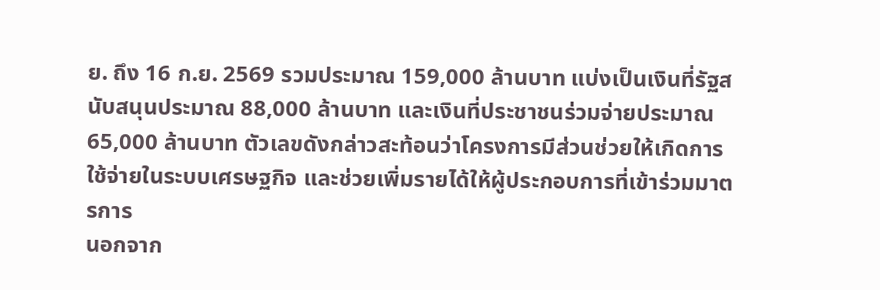ย. ถึง 16 ก.ย. 2569 รวมประมาณ 159,000 ล้านบาท แบ่งเป็นเงินที่รัฐสนับสนุนประมาณ 88,000 ล้านบาท และเงินที่ประชาชนร่วมจ่ายประมาณ 65,000 ล้านบาท ตัวเลขดังกล่าวสะท้อนว่าโครงการมีส่วนช่วยให้เกิดการใช้จ่ายในระบบเศรษฐกิจ และช่วยเพิ่มรายได้ให้ผู้ประกอบการที่เข้าร่วมมาตรการ
นอกจาก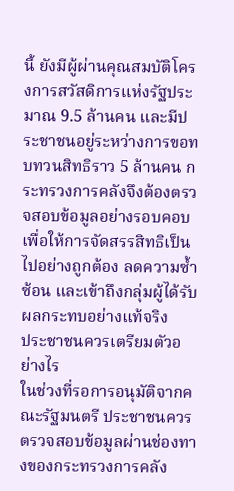นี้ ยังมีผู้ผ่านคุณสมบัติโครงการสวัสดิการแห่งรัฐประมาณ 9.5 ล้านคน และมีประชาชนอยู่ระหว่างการขอทบทวนสิทธิราว 5 ล้านคน กระทรวงการคลังจึงต้องตรวจสอบข้อมูลอย่างรอบคอบ เพื่อให้การจัดสรรสิทธิเป็นไปอย่างถูกต้อง ลดความซ้ำซ้อน และเข้าถึงกลุ่มผู้ได้รับผลกระทบอย่างแท้จริง
ประชาชนควรเตรียมตัวอย่างไร
ในช่วงที่รอการอนุมัติจากคณะรัฐมนตรี ประชาชนควรตรวจสอบข้อมูลผ่านช่องทางของกระทรวงการคลัง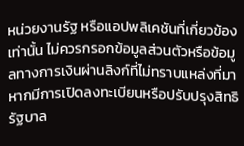หน่วยงานรัฐ หรือแอปพลิเคชันที่เกี่ยวข้องเท่านั้น ไม่ควรกรอกข้อมูลส่วนตัวหรือข้อมูลทางการเงินผ่านลิงก์ที่ไม่ทราบแหล่งที่มา หากมีการเปิดลงทะเบียนหรือปรับปรุงสิทธิ รัฐบาล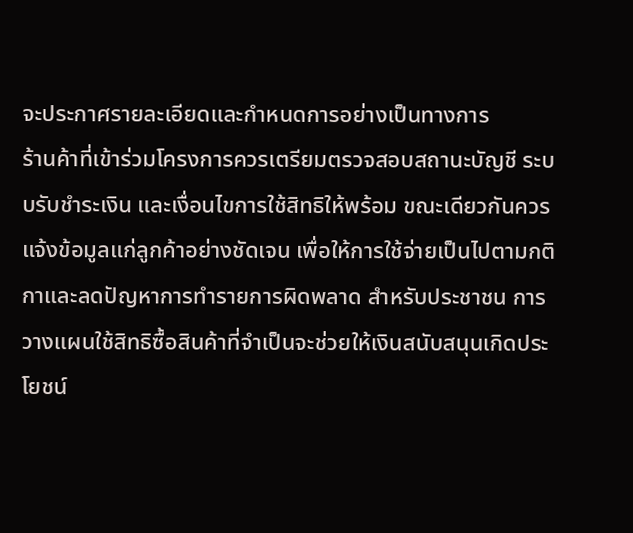จะประกาศรายละเอียดและกำหนดการอย่างเป็นทางการ
ร้านค้าที่เข้าร่วมโครงการควรเตรียมตรวจสอบสถานะบัญชี ระบบรับชำระเงิน และเงื่อนไขการใช้สิทธิให้พร้อม ขณะเดียวกันควรแจ้งข้อมูลแก่ลูกค้าอย่างชัดเจน เพื่อให้การใช้จ่ายเป็นไปตามกติกาและลดปัญหาการทำรายการผิดพลาด สำหรับประชาชน การวางแผนใช้สิทธิซื้อสินค้าที่จำเป็นจะช่วยให้เงินสนับสนุนเกิดประโยชน์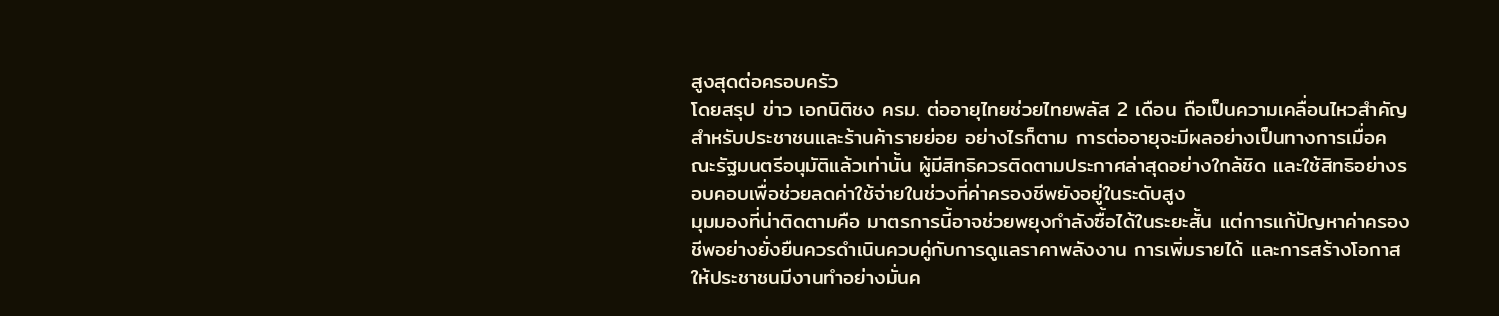สูงสุดต่อครอบครัว
โดยสรุป ข่าว เอกนิติชง ครม. ต่ออายุไทยช่วยไทยพลัส 2 เดือน ถือเป็นความเคลื่อนไหวสำคัญสำหรับประชาชนและร้านค้ารายย่อย อย่างไรก็ตาม การต่ออายุจะมีผลอย่างเป็นทางการเมื่อคณะรัฐมนตรีอนุมัติแล้วเท่านั้น ผู้มีสิทธิควรติดตามประกาศล่าสุดอย่างใกล้ชิด และใช้สิทธิอย่างรอบคอบเพื่อช่วยลดค่าใช้จ่ายในช่วงที่ค่าครองชีพยังอยู่ในระดับสูง
มุมมองที่น่าติดตามคือ มาตรการนี้อาจช่วยพยุงกำลังซื้อได้ในระยะสั้น แต่การแก้ปัญหาค่าครองชีพอย่างยั่งยืนควรดำเนินควบคู่กับการดูแลราคาพลังงาน การเพิ่มรายได้ และการสร้างโอกาสให้ประชาชนมีงานทำอย่างมั่นค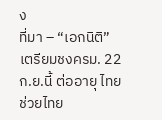ง
ที่มา – “เอกนิติ”เตรียมชงครม. 22 ก.ย.นี้ ต่ออายุ ไทยช่วยไทย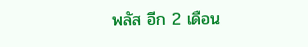พลัส อีก 2 เดือน